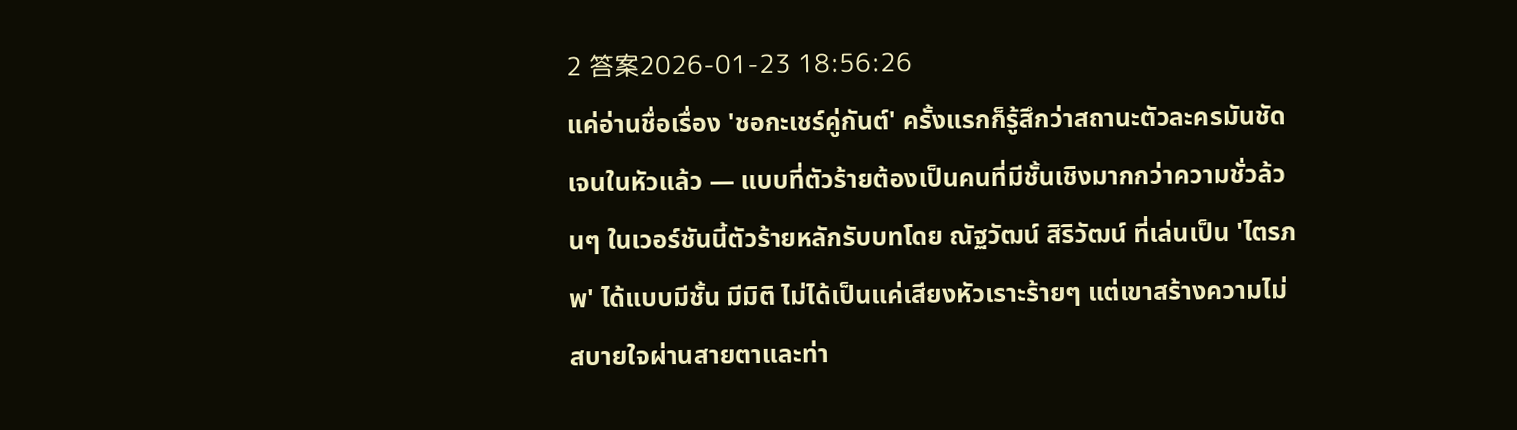2 答案2026-01-23 18:56:26
แค่อ่านชื่อเรื่อง 'ชอกะเชร์คู่กันต์' ครั้งแรกก็รู้สึกว่าสถานะตัวละครมันชัดเจนในหัวแล้ว — แบบที่ตัวร้ายต้องเป็นคนที่มีชั้นเชิงมากกว่าความชั่วล้วนๆ ในเวอร์ชันนี้ตัวร้ายหลักรับบทโดย ณัฐวัฒน์ สิริวัฒน์ ที่เล่นเป็น 'ไตรภพ' ได้แบบมีชั้น มีมิติ ไม่ได้เป็นแค่เสียงหัวเราะร้ายๆ แต่เขาสร้างความไม่สบายใจผ่านสายตาและท่า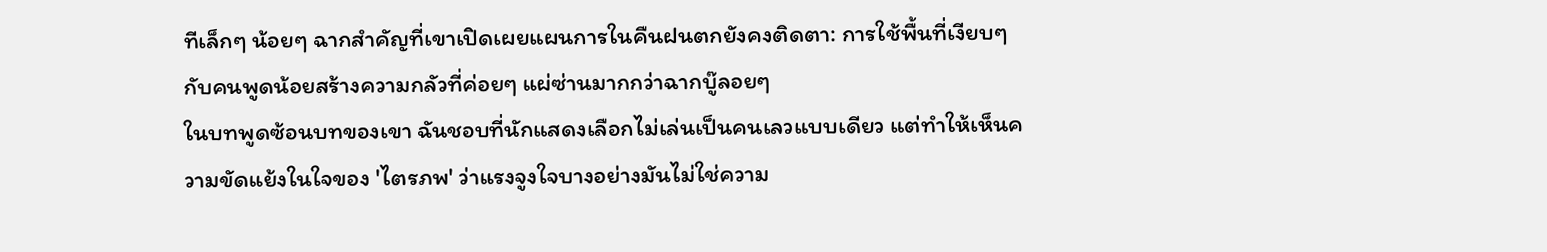ทีเล็กๆ น้อยๆ ฉากสำคัญที่เขาเปิดเผยแผนการในคืนฝนตกยังคงติดตา: การใช้พื้นที่เงียบๆ กับคนพูดน้อยสร้างความกลัวที่ค่อยๆ แผ่ซ่านมากกว่าฉากบู๊ลอยๆ
ในบทพูดซ้อนบทของเขา ฉันชอบที่นักแสดงเลือกไม่เล่นเป็นคนเลวแบบเดียว แต่ทำให้เห็นความขัดแย้งในใจของ 'ไตรภพ' ว่าแรงจูงใจบางอย่างมันไม่ใช่ความ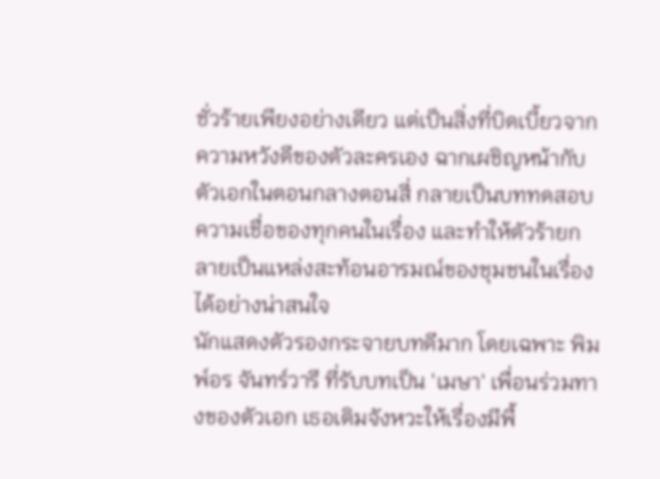ชั่วร้ายเพียงอย่างเดียว แต่เป็นสิ่งที่บิดเบี้ยวจากความหวังดีของตัวละครเอง ฉากเผชิญหน้ากับตัวเอกในตอนกลางตอนสี่ กลายเป็นบททดสอบความเชื่อของทุกคนในเรื่อง และทำให้ตัวร้ายกลายเป็นแหล่งสะท้อนอารมณ์ของชุมชนในเรื่องได้อย่างน่าสนใจ
นักแสดงตัวรองกระจายบทดีมาก โดยเฉพาะ พิมพ์อร จันทร์วารี ที่รับบทเป็น 'เมษา' เพื่อนร่วมทางของตัวเอก เธอเติมจังหวะให้เรื่องมีพื้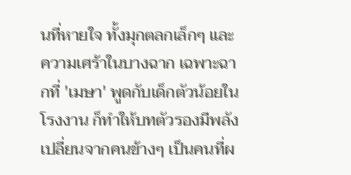นที่หายใจ ทั้งมุกตลกเล็กๆ และความเศร้าในบางฉาก เฉพาะฉากที่ 'เมษา' พูดกับเด็กตัวน้อยในโรงงาน ก็ทำให้บทตัวรองมีพลัง เปลี่ยนจากคนข้างๆ เป็นคนที่ผ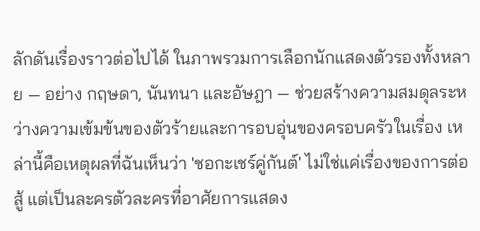ลักดันเรื่องราวต่อไปได้ ในภาพรวมการเลือกนักแสดงตัวรองทั้งหลาย — อย่าง กฤษดา, นันทนา และอัษฎา — ช่วยสร้างความสมดุลระหว่างความเข้มข้นของตัวร้ายและการอบอุ่นของครอบครัวในเรื่อง เหล่านี้คือเหตุผลที่ฉันเห็นว่า 'ชอกะเชร์คู่กันต์' ไม่ใช่แค่เรื่องของการต่อสู้ แต่เป็นละครตัวละครที่อาศัยการแสดง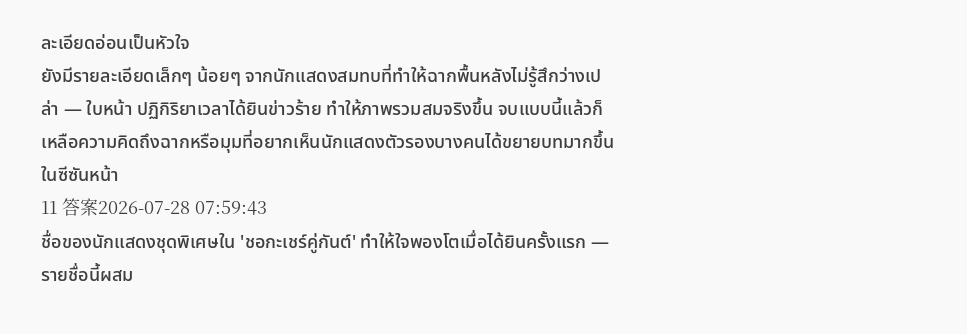ละเอียดอ่อนเป็นหัวใจ
ยังมีรายละเอียดเล็กๆ น้อยๆ จากนักแสดงสมทบที่ทำให้ฉากพื้นหลังไม่รู้สึกว่างเปล่า — ใบหน้า ปฏิกิริยาเวลาได้ยินข่าวร้าย ทำให้ภาพรวมสมจริงขึ้น จบแบบนี้แล้วก็เหลือความคิดถึงฉากหรือมุมที่อยากเห็นนักแสดงตัวรองบางคนได้ขยายบทมากขึ้นในซีซันหน้า
11 答案2026-07-28 07:59:43
ชื่อของนักแสดงชุดพิเศษใน 'ชอกะเชร์คู่กันต์' ทำให้ใจพองโตเมื่อได้ยินครั้งแรก — รายชื่อนี้ผสม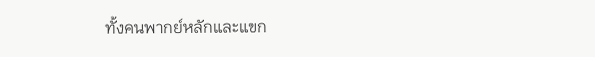ทั้งคนพากย์หลักและแขก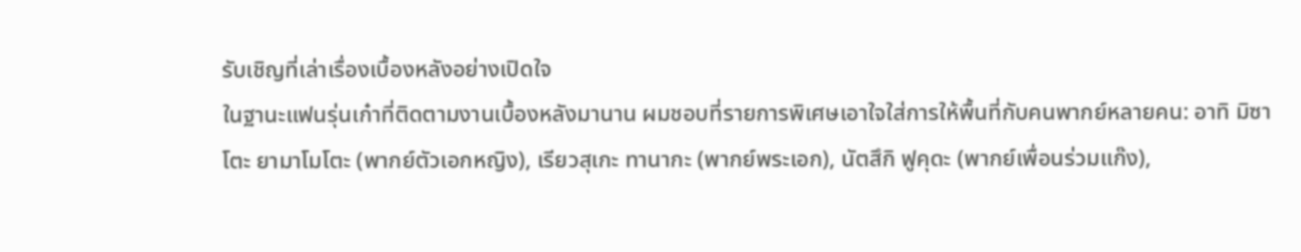รับเชิญที่เล่าเรื่องเบื้องหลังอย่างเปิดใจ
ในฐานะแฟนรุ่นเก๋าที่ติดตามงานเบื้องหลังมานาน ผมชอบที่รายการพิเศษเอาใจใส่การให้พื้นที่กับคนพากย์หลายคน: อาทิ มิซาโตะ ยามาโมโตะ (พากย์ตัวเอกหญิง), เรียวสุเกะ ทานากะ (พากย์พระเอก), นัตสึกิ ฟูคุดะ (พากย์เพื่อนร่วมแก๊ง),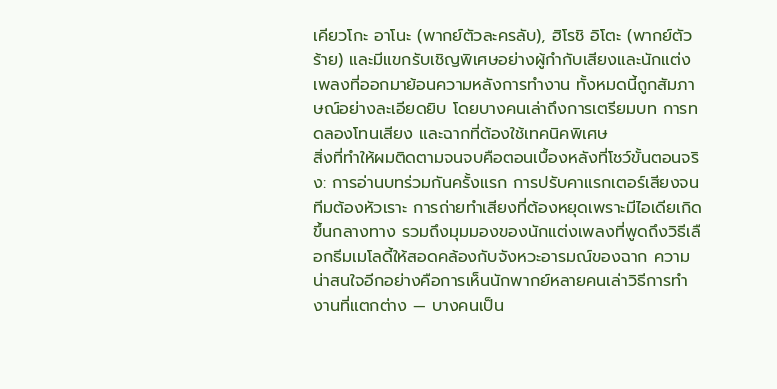เคียวโกะ อาโนะ (พากย์ตัวละครลับ), ฮิโรชิ อิโตะ (พากย์ตัวร้าย) และมีแขกรับเชิญพิเศษอย่างผู้กำกับเสียงและนักแต่งเพลงที่ออกมาย้อนความหลังการทำงาน ทั้งหมดนี้ถูกสัมภาษณ์อย่างละเอียดยิบ โดยบางคนเล่าถึงการเตรียมบท การทดลองโทนเสียง และฉากที่ต้องใช้เทคนิคพิเศษ
สิ่งที่ทำให้ผมติดตามจนจบคือตอนเบื้องหลังที่โชว์ขั้นตอนจริง: การอ่านบทร่วมกันครั้งแรก การปรับคาแรกเตอร์เสียงจนทีมต้องหัวเราะ การถ่ายทำเสียงที่ต้องหยุดเพราะมีไอเดียเกิดขึ้นกลางทาง รวมถึงมุมมองของนักแต่งเพลงที่พูดถึงวิธีเลือกธีมเมโลดี้ให้สอดคล้องกับจังหวะอารมณ์ของฉาก ความน่าสนใจอีกอย่างคือการเห็นนักพากย์หลายคนเล่าวิธีการทำงานที่แตกต่าง — บางคนเป็น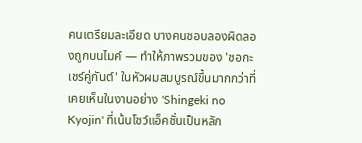คนเตรียมละเอียด บางคนชอบลองผิดลองถูกบนไมค์ — ทำให้ภาพรวมของ 'ชอกะเชร์คู่กันต์' ในหัวผมสมบูรณ์ขึ้นมากกว่าที่เคยเห็นในงานอย่าง 'Shingeki no Kyojin' ที่เน้นโชว์แอ็คชั่นเป็นหลัก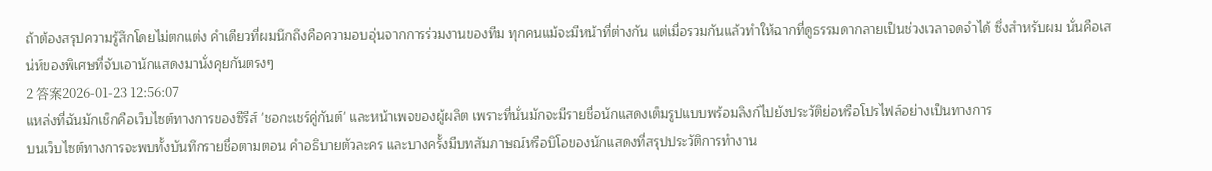ถ้าต้องสรุปความรู้สึกโดยไม่ตกแต่ง คำเดียวที่ผมนึกถึงคือความอบอุ่นจากการร่วมงานของทีม ทุกคนแม้จะมีหน้าที่ต่างกัน แต่เมื่อรวมกันแล้วทำให้ฉากที่ดูธรรมดากลายเป็นช่วงเวลาจดจำได้ ซึ่งสำหรับผม นั่นคือเสน่ห์ของพิเศษที่จับเอานักแสดงมานั่งคุยกันตรงๆ
2 答案2026-01-23 12:56:07
แหล่งที่ฉันมักเช็กคือเว็บไซต์ทางการของซีรีส์ 'ชอกะเชร์คู่กันต์' และหน้าเพจของผู้ผลิต เพราะที่นั่นมักจะมีรายชื่อนักแสดงเต็มรูปแบบพร้อมลิงก์ไปยังประวัติย่อหรือโปรไฟล์อย่างเป็นทางการ
บนเว็บไซต์ทางการจะพบทั้งบันทึกรายชื่อตามตอน คำอธิบายตัวละคร และบางครั้งมีบทสัมภาษณ์หรือบิโอของนักแสดงที่สรุปประวัติการทำงาน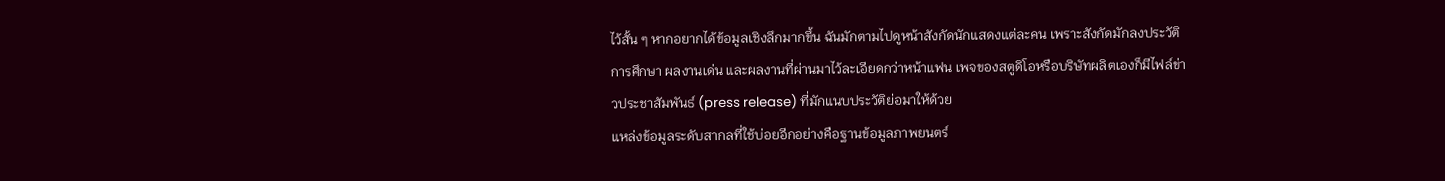ไว้สั้น ๆ หากอยากได้ข้อมูลเชิงลึกมากขึ้น ฉันมักตามไปดูหน้าสังกัดนักแสดงแต่ละคน เพราะสังกัดมักลงประวัติการศึกษา ผลงานเด่น และผลงานที่ผ่านมาไว้ละเอียดกว่าหน้าแฟน เพจของสตูดิโอหรือบริษัทผลิตเองก็มีไฟล์ข่าวประชาสัมพันธ์ (press release) ที่มักแนบประวัติย่อมาให้ด้วย
แหล่งข้อมูลระดับสากลที่ใช้บ่อยอีกอย่างคือฐานข้อมูลภาพยนตร์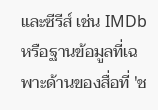และซีรีส์ เช่น IMDb หรือฐานข้อมูลที่เฉพาะด้านของสื่อที่ 'ช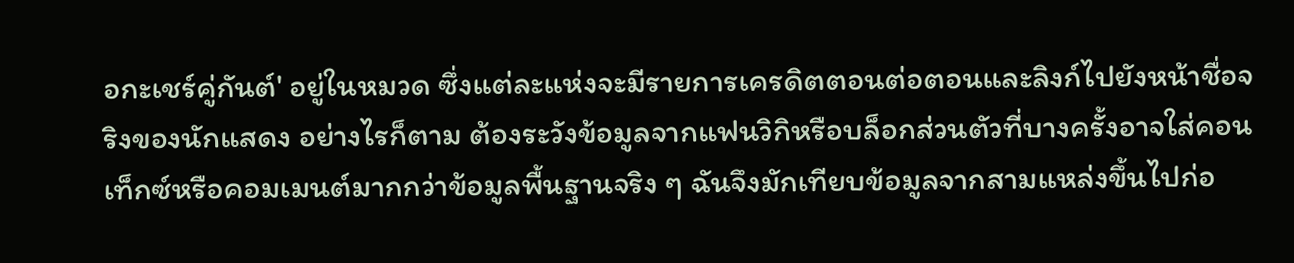อกะเชร์คู่กันต์' อยู่ในหมวด ซึ่งแต่ละแห่งจะมีรายการเครดิตตอนต่อตอนและลิงก์ไปยังหน้าชื่อจริงของนักแสดง อย่างไรก็ตาม ต้องระวังข้อมูลจากแฟนวิกิหรือบล็อกส่วนตัวที่บางครั้งอาจใส่คอนเท็กซ์หรือคอมเมนต์มากกว่าข้อมูลพื้นฐานจริง ๆ ฉันจึงมักเทียบข้อมูลจากสามแหล่งขึ้นไปก่อ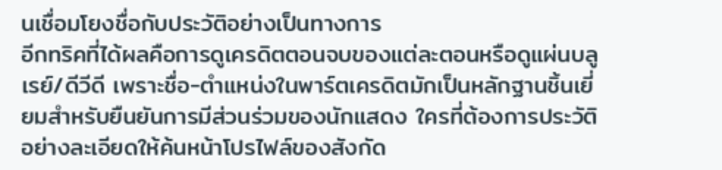นเชื่อมโยงชื่อกับประวัติอย่างเป็นทางการ
อีกทริคที่ได้ผลคือการดูเครดิตตอนจบของแต่ละตอนหรือดูแผ่นบลูเรย์/ดีวีดี เพราะชื่อ-ตำแหน่งในพาร์ตเครดิตมักเป็นหลักฐานชิ้นเยี่ยมสำหรับยืนยันการมีส่วนร่วมของนักแสดง ใครที่ต้องการประวัติอย่างละเอียดให้ค้นหน้าโปรไฟล์ของสังกัด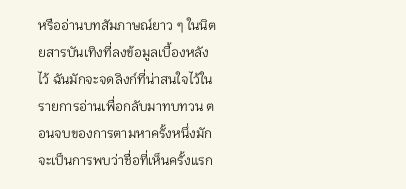หรืออ่านบทสัมภาษณ์ยาว ๆ ในนิตยสารบันเทิงที่ลงข้อมูลเบื้องหลังไว้ ฉันมักจะจดลิงก์ที่น่าสนใจไว้ในรายการอ่านเพื่อกลับมาทบทวน ตอนจบของการตามหาครั้งหนึ่งมักจะเป็นการพบว่าชื่อที่เห็นครั้งแรก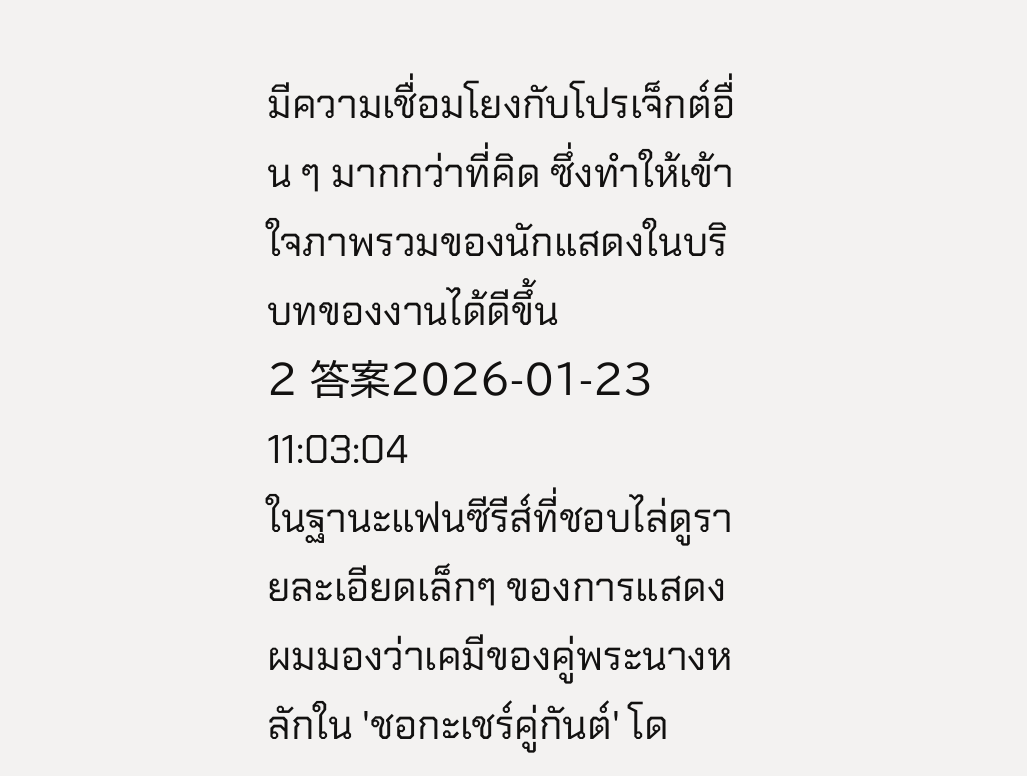มีความเชื่อมโยงกับโปรเจ็กต์อื่น ๆ มากกว่าที่คิด ซึ่งทำให้เข้าใจภาพรวมของนักแสดงในบริบทของงานได้ดีขึ้น
2 答案2026-01-23 11:03:04
ในฐานะแฟนซีรีส์ที่ชอบไล่ดูรายละเอียดเล็กๆ ของการแสดง ผมมองว่าเคมีของคู่พระนางหลักใน 'ชอกะเชร์คู่กันต์' โด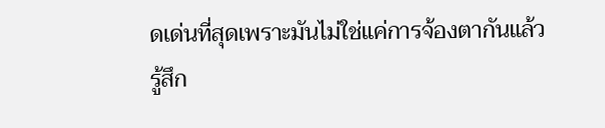ดเด่นที่สุดเพราะมันไม่ใช่แค่การจ้องตากันแล้วรู้สึก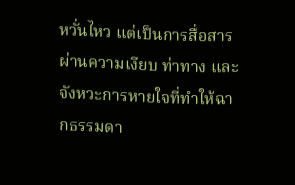หวั่นไหว แต่เป็นการสื่อสารผ่านความเงียบ ท่าทาง และจังหวะการหายใจที่ทำให้ฉากธรรมดา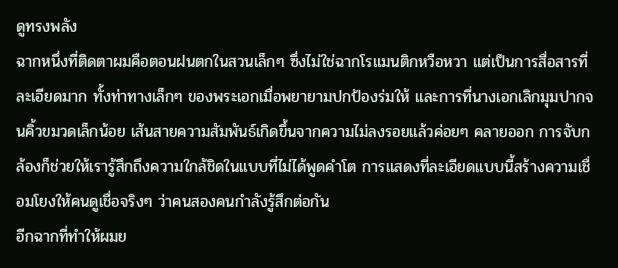ดูทรงพลัง
ฉากหนึ่งที่ติดตาผมคือตอนฝนตกในสวนเล็กๆ ซึ่งไม่ใช่ฉากโรแมนติกหวือหวา แต่เป็นการสื่อสารที่ละเอียดมาก ทั้งท่าทางเล็กๆ ของพระเอกเมื่อพยายามปกป้องร่มให้ และการที่นางเอกเลิกมุมปากจนคิ้วขมวดเล็กน้อย เส้นสายความสัมพันธ์เกิดขึ้นจากความไม่ลงรอยแล้วค่อยๆ คลายออก การจับกล้องก็ช่วยให้เรารู้สึกถึงความใกล้ชิดในแบบที่ไม่ได้พูดคำโต การแสดงที่ละเอียดแบบนี้สร้างความเชื่อมโยงให้คนดูเชื่อจริงๆ ว่าคนสองคนกำลังรู้สึกต่อกัน
อีกฉากที่ทำให้ผมย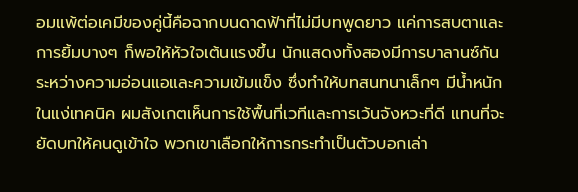อมแพ้ต่อเคมีของคู่นี้คือฉากบนดาดฟ้าที่ไม่มีบทพูดยาว แค่การสบตาและการยิ้มบางๆ ก็พอให้หัวใจเต้นแรงขึ้น นักแสดงทั้งสองมีการบาลานซ์กันระหว่างความอ่อนแอและความเข้มแข็ง ซึ่งทำให้บทสนทนาเล็กๆ มีน้ำหนัก ในแง่เทคนิค ผมสังเกตเห็นการใช้พื้นที่เวทีและการเว้นจังหวะที่ดี แทนที่จะยัดบทให้คนดูเข้าใจ พวกเขาเลือกให้การกระทำเป็นตัวบอกเล่า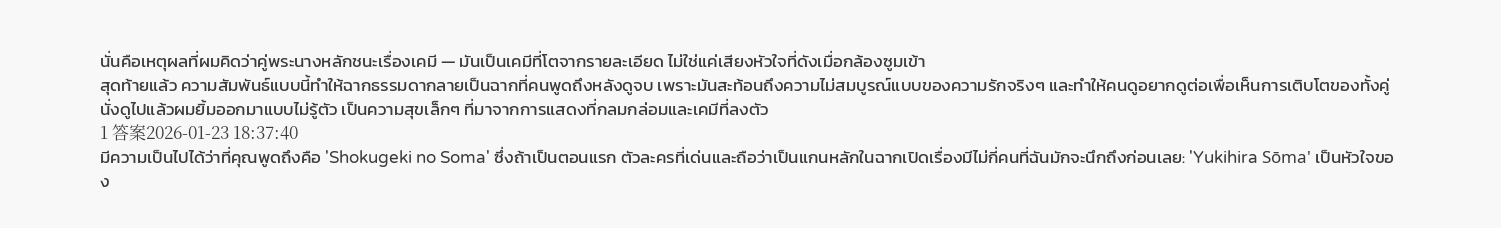นั่นคือเหตุผลที่ผมคิดว่าคู่พระนางหลักชนะเรื่องเคมี — มันเป็นเคมีที่โตจากรายละเอียด ไม่ใช่แค่เสียงหัวใจที่ดังเมื่อกล้องซูมเข้า
สุดท้ายแล้ว ความสัมพันธ์แบบนี้ทำให้ฉากธรรมดากลายเป็นฉากที่คนพูดถึงหลังดูจบ เพราะมันสะท้อนถึงความไม่สมบูรณ์แบบของความรักจริงๆ และทำให้คนดูอยากดูต่อเพื่อเห็นการเติบโตของทั้งคู่ นั่งดูไปแล้วผมยิ้มออกมาแบบไม่รู้ตัว เป็นความสุขเล็กๆ ที่มาจากการแสดงที่กลมกล่อมและเคมีที่ลงตัว
1 答案2026-01-23 18:37:40
มีความเป็นไปได้ว่าที่คุณพูดถึงคือ 'Shokugeki no Soma' ซึ่งถ้าเป็นตอนแรก ตัวละครที่เด่นและถือว่าเป็นแกนหลักในฉากเปิดเรื่องมีไม่กี่คนที่ฉันมักจะนึกถึงก่อนเลย: 'Yukihira Sōma' เป็นหัวใจของ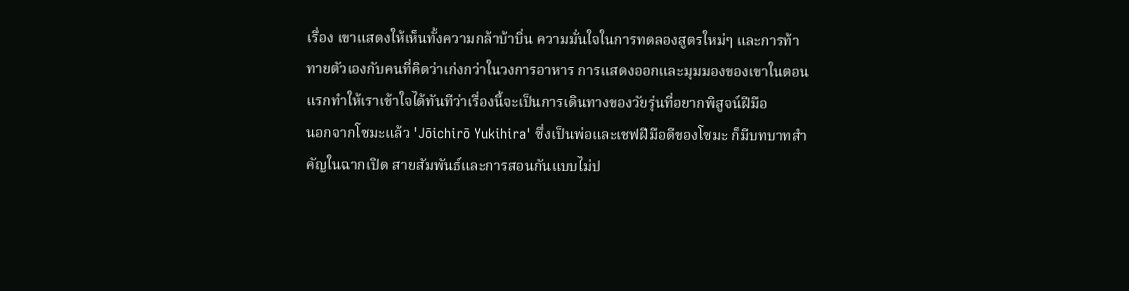เรื่อง เขาแสดงให้เห็นทั้งความกล้าบ้าบิ่น ความมั่นใจในการทดลองสูตรใหม่ๆ และการท้าทายตัวเองกับคนที่คิดว่าเก่งกว่าในวงการอาหาร การแสดงออกและมุมมองของเขาในตอนแรกทำให้เราเข้าใจได้ทันทีว่าเรื่องนี้จะเป็นการเดินทางของวัยรุ่นที่อยากพิสูจน์ฝีมือ
นอกจากโซมะแล้ว 'Jōichirō Yukihira' ซึ่งเป็นพ่อและเชฟฝีมือดีของโซมะ ก็มีบทบาทสำคัญในฉากเปิด สายสัมพันธ์และการสอนกันแบบไม่ป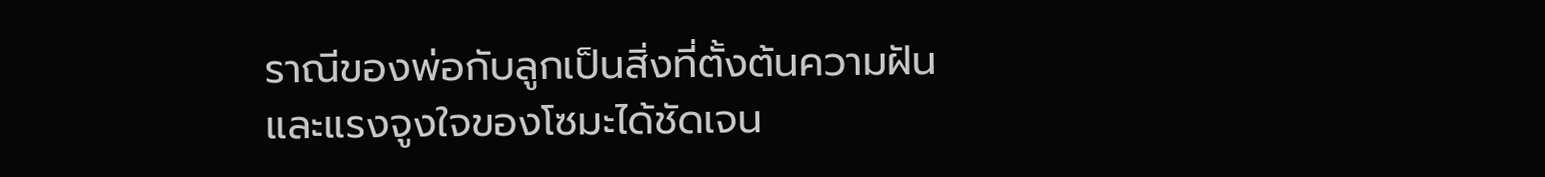ราณีของพ่อกับลูกเป็นสิ่งที่ตั้งต้นความฝันและแรงจูงใจของโซมะได้ชัดเจน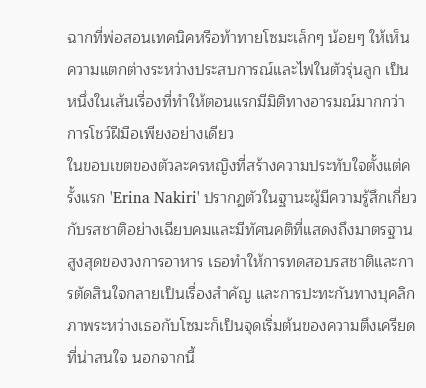ฉากที่พ่อสอนเทคนิคหรือท้าทายโซมะเล็กๆ น้อยๆ ให้เห็นความแตกต่างระหว่างประสบการณ์และไฟในตัวรุ่นลูก เป็นหนึ่งในเส้นเรื่องที่ทำให้ตอนแรกมีมิติทางอารมณ์มากกว่าการโชว์ฝีมือเพียงอย่างเดียว
ในขอบเขตของตัวละครหญิงที่สร้างความประทับใจตั้งแต่ครั้งแรก 'Erina Nakiri' ปรากฏตัวในฐานะผู้มีความรู้สึกเกี่ยวกับรสชาติอย่างเฉียบคมและมีทัศนคติที่แสดงถึงมาตรฐานสูงสุดของวงการอาหาร เธอทำให้การทดสอบรสชาติและการตัดสินใจกลายเป็นเรื่องสำคัญ และการปะทะกันทางบุคลิกภาพระหว่างเธอกับโซมะก็เป็นจุดเริ่มต้นของความตึงเครียดที่น่าสนใจ นอกจากนี้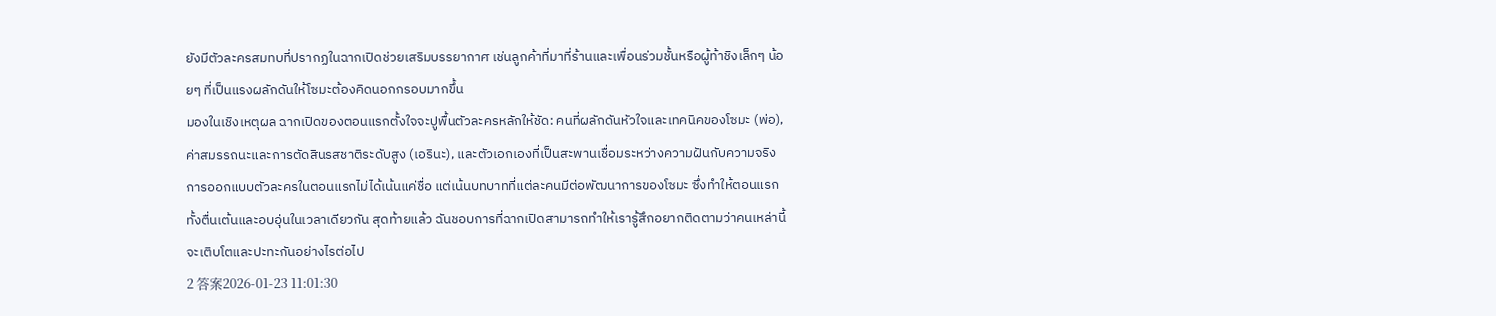ยังมีตัวละครสมทบที่ปรากฏในฉากเปิดช่วยเสริมบรรยากาศ เช่นลูกค้าที่มาที่ร้านและเพื่อนร่วมชั้นหรือผู้ท้าชิงเล็กๆ น้อยๆ ที่เป็นแรงผลักดันให้โซมะต้องคิดนอกกรอบมากขึ้น
มองในเชิงเหตุผล ฉากเปิดของตอนแรกตั้งใจจะปูพื้นตัวละครหลักให้ชัด: คนที่ผลักดันหัวใจและเทคนิคของโซมะ (พ่อ), ค่าสมรรถนะและการตัดสินรสชาติระดับสูง (เอรินะ), และตัวเอกเองที่เป็นสะพานเชื่อมระหว่างความฝันกับความจริง การออกแบบตัวละครในตอนแรกไม่ได้เน้นแค่ชื่อ แต่เน้นบทบาทที่แต่ละคนมีต่อพัฒนาการของโซมะ ซึ่งทำให้ตอนแรกทั้งตื่นเต้นและอบอุ่นในเวลาเดียวกัน สุดท้ายแล้ว ฉันชอบการที่ฉากเปิดสามารถทำให้เรารู้สึกอยากติดตามว่าคนเหล่านี้จะเติบโตและปะทะกันอย่างไรต่อไป
2 答案2026-01-23 11:01:30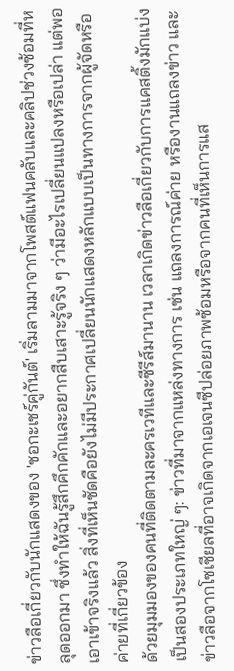ข่าวลือเกี่ยวกับนักแสดงของ 'ชอกะเชร์คู่กันต์' เริ่มลามมาจากโพสต์แฟนคลับและคลิปช่วงซ้อมที่หลุดออกมา ซึ่งทำให้ฉันรู้สึกคึกคักและอยากสืบเสาะรู้จริง ๆ ว่ามีอะไรเปลี่ยนแปลงหรือเปล่า แต่พอเอาเข้าจริงแล้ว สิ่งที่เห็นชัดคือยังไม่มีประกาศเปลี่ยนนักแสดงหลักแบบเป็นทางการจากผู้จัดหรือค่ายที่เกี่ยวข้อง
ด้วยมุมมองของคนที่ติดตามละครเวทีและซีรีส์มานาน เวลาเกิดข่าวลือเกี่ยวกับการแคสติ้งมักแบ่งเป็นสองประเภทใหญ่ ๆ: ข่าวที่มาจากแหล่งทางการ เช่น แถลงการณ์ค่าย หรืองานแถลงข่าว และข่าวลือจากโซเชียลที่อาจเกิดจากเอเจนซีปล่อยภาพซ้อมหรือจากคนที่เห็นการแส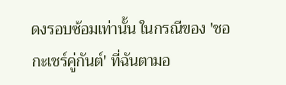ดงรอบซ้อมเท่านั้น ในกรณีของ 'ชอกะเชร์คู่กันต์' ที่ฉันตามอ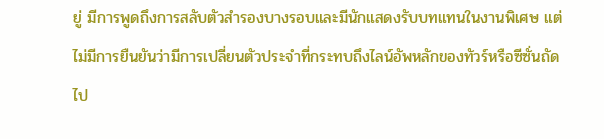ยู่ มีการพูดถึงการสลับตัวสำรองบางรอบและมีนักแสดงรับบทแทนในงานพิเศษ แต่ไม่มีการยืนยันว่ามีการเปลี่ยนตัวประจำที่กระทบถึงไลน์อัพหลักของทัวร์หรือซีซั่นถัดไป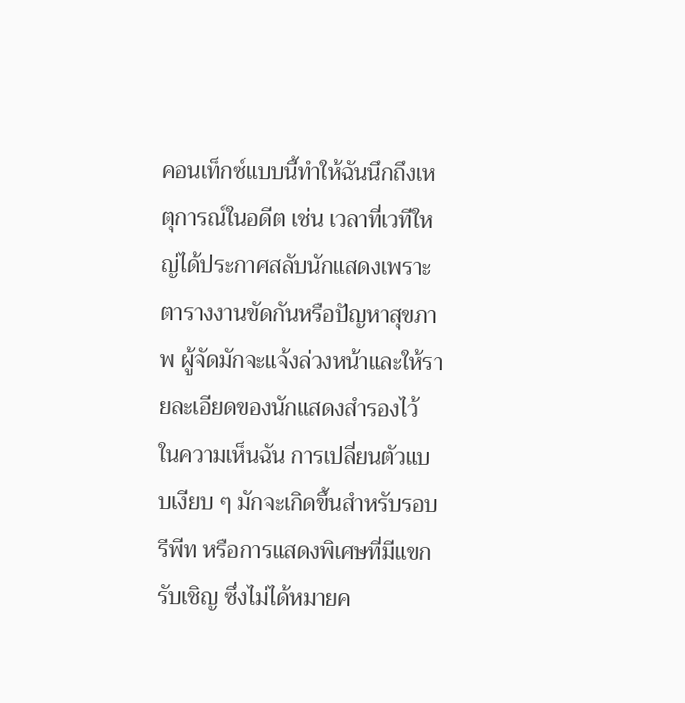คอนเท็กซ์แบบนี้ทำให้ฉันนึกถึงเหตุการณ์ในอดีต เช่น เวลาที่เวทีใหญ่ได้ประกาศสลับนักแสดงเพราะตารางงานขัดกันหรือปัญหาสุขภาพ ผู้จัดมักจะแจ้งล่วงหน้าและให้รายละเอียดของนักแสดงสำรองไว้ ในความเห็นฉัน การเปลี่ยนตัวแบบเงียบ ๆ มักจะเกิดขึ้นสำหรับรอบรีพีท หรือการแสดงพิเศษที่มีแขกรับเชิญ ซึ่งไม่ได้หมายค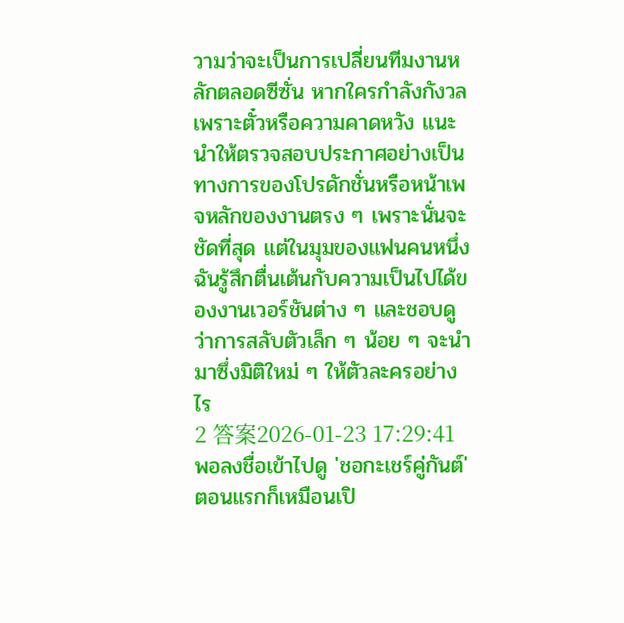วามว่าจะเป็นการเปลี่ยนทีมงานหลักตลอดซีซั่น หากใครกำลังกังวลเพราะตั๋วหรือความคาดหวัง แนะนำให้ตรวจสอบประกาศอย่างเป็นทางการของโปรดักชั่นหรือหน้าเพจหลักของงานตรง ๆ เพราะนั่นจะชัดที่สุด แต่ในมุมของแฟนคนหนึ่ง ฉันรู้สึกตื่นเต้นกับความเป็นไปได้ของงานเวอร์ชันต่าง ๆ และชอบดูว่าการสลับตัวเล็ก ๆ น้อย ๆ จะนำมาซึ่งมิติใหม่ ๆ ให้ตัวละครอย่างไร
2 答案2026-01-23 17:29:41
พอลงชื่อเข้าไปดู 'ชอกะเชร์คู่กันต์' ตอนแรกก็เหมือนเปิ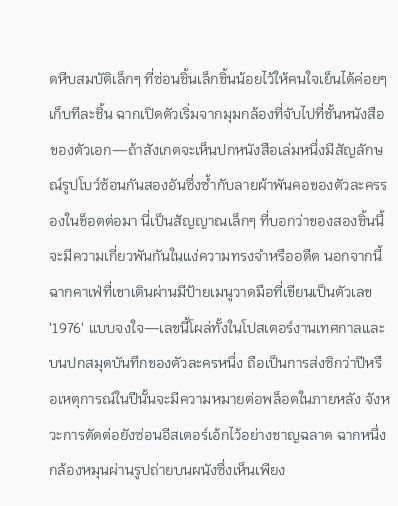ดหีบสมบัติเล็กๆ ที่ซ่อนชิ้นเล็กชิ้นน้อยไว้ให้คนใจเย็นได้ค่อยๆ เก็บทีละชิ้น ฉากเปิดตัวเริ่มจากมุมกล้องที่จับไปที่ชั้นหนังสือของตัวเอก—ถ้าสังเกตจะเห็นปกหนังสือเล่มหนึ่งมีสัญลักษณ์รูปโบว์ซ้อนกันสองอันซึ่งซ้ำกับลายผ้าพันคอของตัวละครรองในช็อตต่อมา นี่เป็นสัญญาณเล็กๆ ที่บอกว่าของสองชิ้นนี้จะมีความเกี่ยวพันกันในแง่ความทรงจำหรืออดีต นอกจากนี้ฉากคาเฟ่ที่เขาเดินผ่านมีป้ายเมนูวาดมือที่เขียนเป็นตัวเลข '1976' แบบจงใจ—เลขนี้โผล่ทั้งในโปสเตอร์งานเทศกาลและบนปกสมุดบันทึกของตัวละครหนึ่ง ถือเป็นการส่งซิกว่าปีหรือเหตุการณ์ในปีนั้นจะมีความหมายต่อพล็อตในภายหลัง จังหวะการตัดต่อยังซ่อนอีสเตอร์เอ้กไว้อย่างชาญฉลาด ฉากหนึ่งกล้องหมุนผ่านรูปถ่ายบนผนังซึ่งเห็นเพียง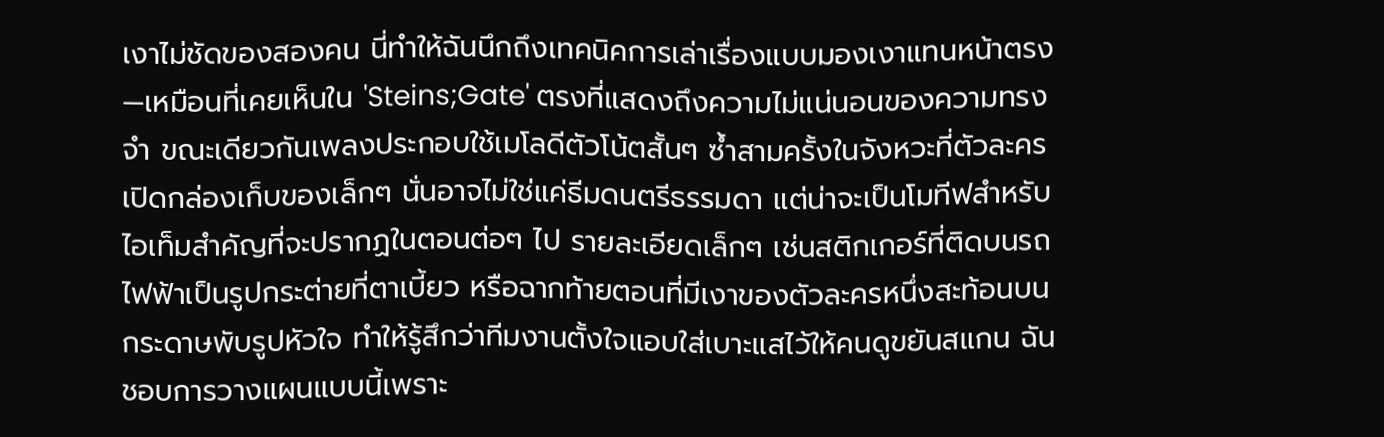เงาไม่ชัดของสองคน นี่ทำให้ฉันนึกถึงเทคนิคการเล่าเรื่องแบบมองเงาแทนหน้าตรง—เหมือนที่เคยเห็นใน 'Steins;Gate' ตรงที่แสดงถึงความไม่แน่นอนของความทรงจำ ขณะเดียวกันเพลงประกอบใช้เมโลดีตัวโน้ตสั้นๆ ซ้ำสามครั้งในจังหวะที่ตัวละครเปิดกล่องเก็บของเล็กๆ นั่นอาจไม่ใช่แค่ธีมดนตรีธรรมดา แต่น่าจะเป็นโมทีฟสำหรับไอเท็มสำคัญที่จะปรากฏในตอนต่อๆ ไป รายละเอียดเล็กๆ เช่นสติกเกอร์ที่ติดบนรถไฟฟ้าเป็นรูปกระต่ายที่ตาเบี้ยว หรือฉากท้ายตอนที่มีเงาของตัวละครหนึ่งสะท้อนบนกระดาษพับรูปหัวใจ ทำให้รู้สึกว่าทีมงานตั้งใจแอบใส่เบาะแสไว้ให้คนดูขยันสแกน ฉันชอบการวางแผนแบบนี้เพราะ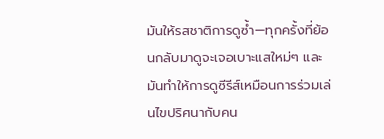มันให้รสชาติการดูซ้ำ—ทุกครั้งที่ย้อนกลับมาดูจะเจอเบาะแสใหม่ๆ และมันทำให้การดูซีรีส์เหมือนการร่วมเล่นไขปริศนากับคน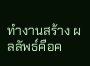ทำงานสร้าง ผลลัพธ์คือค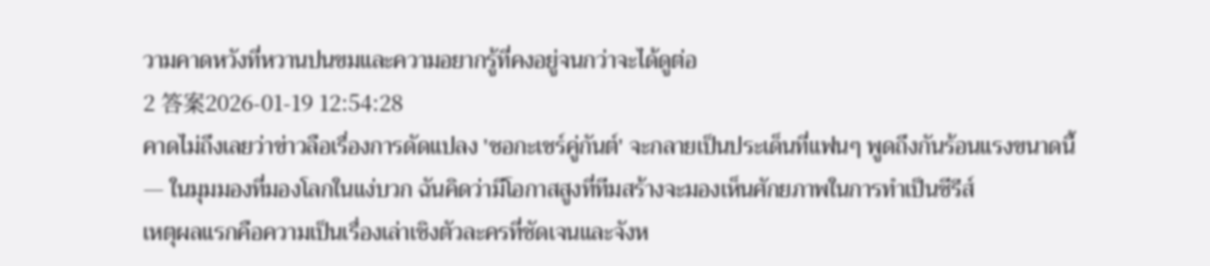วามคาดหวังที่หวานปนขมและความอยากรู้ที่คงอยู่จนกว่าจะได้ดูต่อ
2 答案2026-01-19 12:54:28
คาดไม่ถึงเลยว่าข่าวลือเรื่องการดัดแปลง 'ชอกะเชร์คู่กันต์' จะกลายเป็นประเด็นที่แฟนๆ พูดถึงกันร้อนแรงขนาดนี้ — ในมุมมองที่มองโลกในแง่บวก ฉันคิดว่ามีโอกาสสูงที่ทีมสร้างจะมองเห็นศักยภาพในการทำเป็นซีรีส์
เหตุผลแรกคือความเป็นเรื่องเล่าเชิงตัวละครที่ชัดเจนและจังห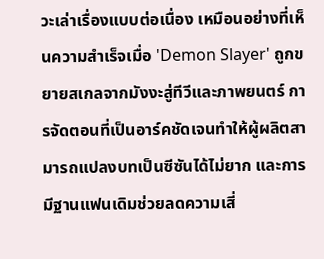วะเล่าเรื่องแบบต่อเนื่อง เหมือนอย่างที่เห็นความสำเร็จเมื่อ 'Demon Slayer' ถูกขยายสเกลจากมังงะสู่ทีวีและภาพยนตร์ การจัดตอนที่เป็นอาร์คชัดเจนทำให้ผู้ผลิตสามารถแปลงบทเป็นซีซันได้ไม่ยาก และการมีฐานแฟนเดิมช่วยลดความเสี่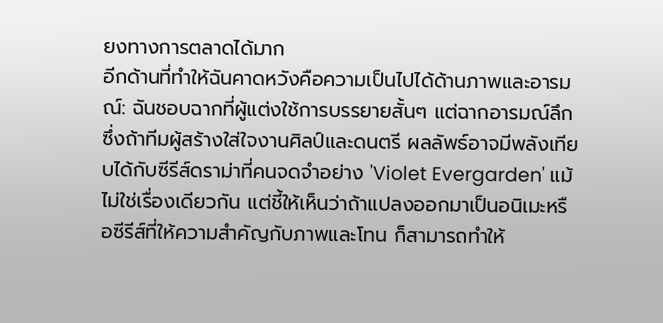ยงทางการตลาดได้มาก
อีกด้านที่ทำให้ฉันคาดหวังคือความเป็นไปได้ด้านภาพและอารมณ์: ฉันชอบฉากที่ผู้แต่งใช้การบรรยายสั้นๆ แต่ฉากอารมณ์ลึก ซึ่งถ้าทีมผู้สร้างใส่ใจงานศิลป์และดนตรี ผลลัพธ์อาจมีพลังเทียบได้กับซีรีส์ดราม่าที่คนจดจำอย่าง 'Violet Evergarden' แม้ไม่ใช่เรื่องเดียวกัน แต่ชี้ให้เห็นว่าถ้าแปลงออกมาเป็นอนิเมะหรือซีรีส์ที่ให้ความสำคัญกับภาพและโทน ก็สามารถทำให้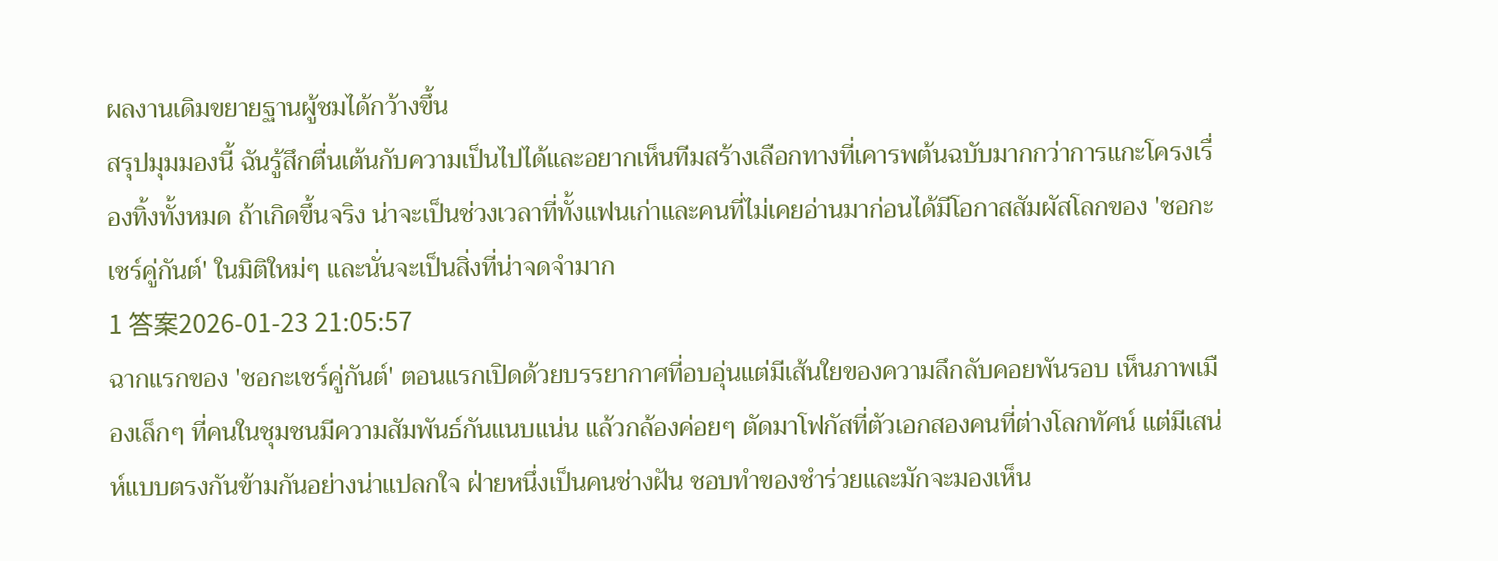ผลงานเดิมขยายฐานผู้ชมได้กว้างขึ้น
สรุปมุมมองนี้ ฉันรู้สึกตื่นเต้นกับความเป็นไปได้และอยากเห็นทีมสร้างเลือกทางที่เคารพต้นฉบับมากกว่าการแกะโครงเรื่องทิ้งทั้งหมด ถ้าเกิดขึ้นจริง น่าจะเป็นช่วงเวลาที่ทั้งแฟนเก่าและคนที่ไม่เคยอ่านมาก่อนได้มีโอกาสสัมผัสโลกของ 'ชอกะเชร์คู่กันต์' ในมิติใหม่ๆ และนั่นจะเป็นสิ่งที่น่าจดจำมาก
1 答案2026-01-23 21:05:57
ฉากแรกของ 'ชอกะเชร์คู่กันต์' ตอนแรกเปิดด้วยบรรยากาศที่อบอุ่นแต่มีเส้นใยของความลึกลับคอยพันรอบ เห็นภาพเมืองเล็กๆ ที่คนในชุมชนมีความสัมพันธ์กันแนบแน่น แล้วกล้องค่อยๆ ตัดมาโฟกัสที่ตัวเอกสองคนที่ต่างโลกทัศน์ แต่มีเสน่ห์แบบตรงกันข้ามกันอย่างน่าแปลกใจ ฝ่ายหนึ่งเป็นคนช่างฝัน ชอบทำของชำร่วยและมักจะมองเห็น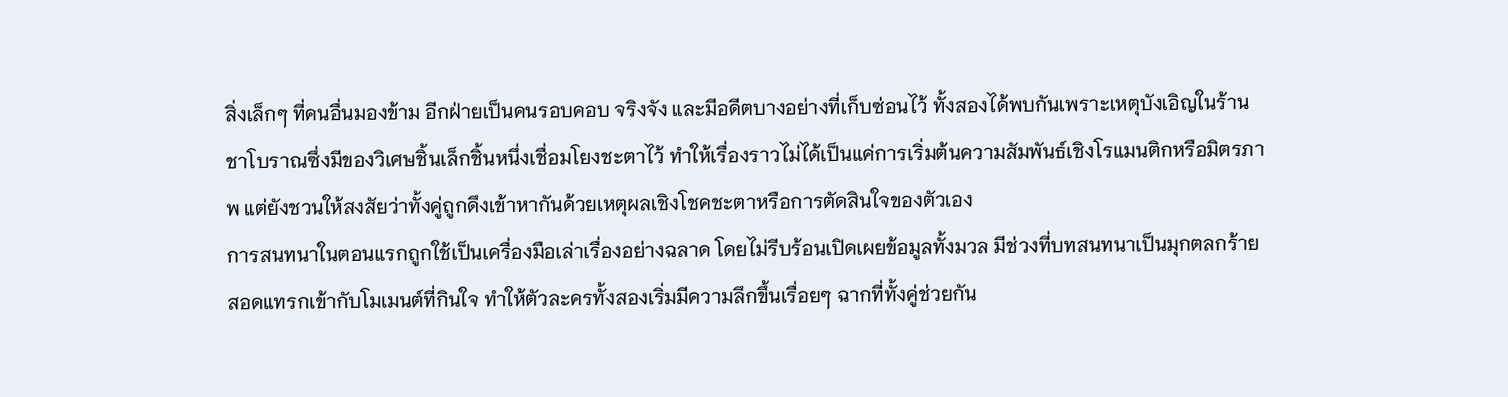สิ่งเล็กๆ ที่คนอื่นมองข้าม อีกฝ่ายเป็นคนรอบคอบ จริงจัง และมีอดีตบางอย่างที่เก็บซ่อนไว้ ทั้งสองได้พบกันเพราะเหตุบังเอิญในร้านชาโบราณซึ่งมีของวิเศษชิ้นเล็กชิ้นหนึ่งเชื่อมโยงชะตาไว้ ทำให้เรื่องราวไม่ได้เป็นแค่การเริ่มต้นความสัมพันธ์เชิงโรแมนติกหรือมิตรภาพ แต่ยังชวนให้สงสัยว่าทั้งคู่ถูกดึงเข้าหากันด้วยเหตุผลเชิงโชคชะตาหรือการตัดสินใจของตัวเอง
การสนทนาในตอนแรกถูกใช้เป็นเครื่องมือเล่าเรื่องอย่างฉลาด โดยไม่รีบร้อนเปิดเผยข้อมูลทั้งมวล มีช่วงที่บทสนทนาเป็นมุกตลกร้ายสอดแทรกเข้ากับโมเมนต์ที่กินใจ ทำให้ตัวละครทั้งสองเริ่มมีความลึกขึ้นเรื่อยๆ ฉากที่ทั้งคู่ช่วยกัน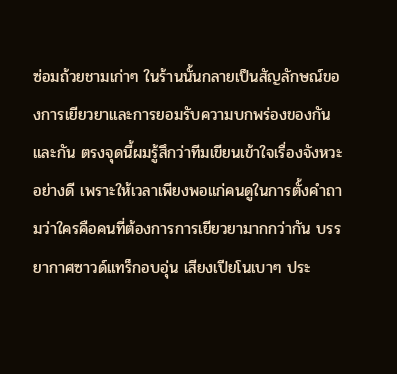ซ่อมถ้วยชามเก่าๆ ในร้านนั้นกลายเป็นสัญลักษณ์ของการเยียวยาและการยอมรับความบกพร่องของกันและกัน ตรงจุดนี้ผมรู้สึกว่าทีมเขียนเข้าใจเรื่องจังหวะอย่างดี เพราะให้เวลาเพียงพอแก่คนดูในการตั้งคำถามว่าใครคือคนที่ต้องการการเยียวยามากกว่ากัน บรรยากาศซาวด์แทร็กอบอุ่น เสียงเปียโนเบาๆ ประ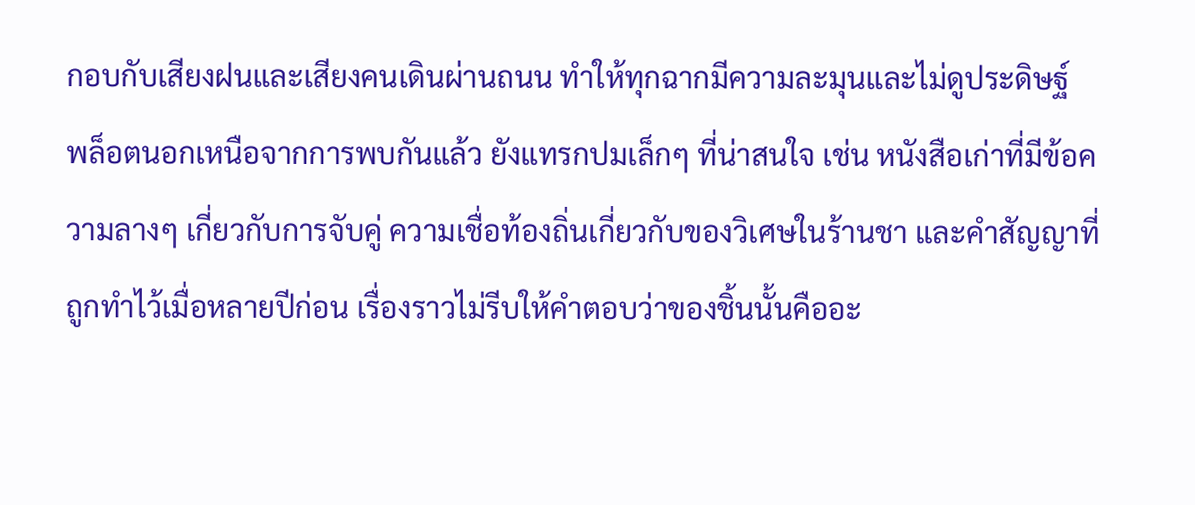กอบกับเสียงฝนและเสียงคนเดินผ่านถนน ทำให้ทุกฉากมีความละมุนและไม่ดูประดิษฐ์
พล็อตนอกเหนือจากการพบกันแล้ว ยังแทรกปมเล็กๆ ที่น่าสนใจ เช่น หนังสือเก่าที่มีข้อความลางๆ เกี่ยวกับการจับคู่ ความเชื่อท้องถิ่นเกี่ยวกับของวิเศษในร้านชา และคำสัญญาที่ถูกทำไว้เมื่อหลายปีก่อน เรื่องราวไม่รีบให้คำตอบว่าของชิ้นนั้นคืออะ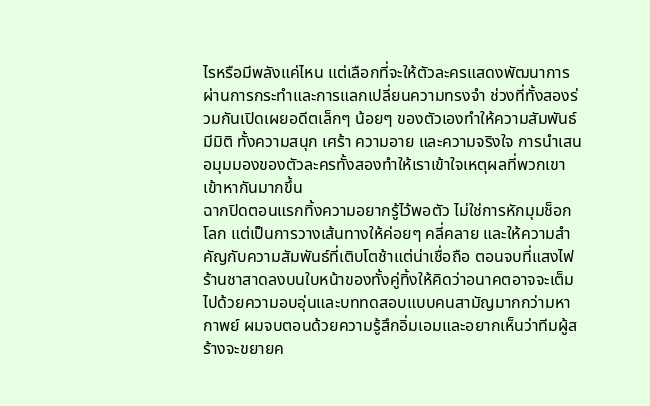ไรหรือมีพลังแค่ไหน แต่เลือกที่จะให้ตัวละครแสดงพัฒนาการผ่านการกระทำและการแลกเปลี่ยนความทรงจำ ช่วงที่ทั้งสองร่วมกันเปิดเผยอดีตเล็กๆ น้อยๆ ของตัวเองทำให้ความสัมพันธ์มีมิติ ทั้งความสนุก เศร้า ความอาย และความจริงใจ การนำเสนอมุมมองของตัวละครทั้งสองทำให้เราเข้าใจเหตุผลที่พวกเขาเข้าหากันมากขึ้น
ฉากปิดตอนแรกทิ้งความอยากรู้ไว้พอตัว ไม่ใช่การหักมุมช็อกโลก แต่เป็นการวางเส้นทางให้ค่อยๆ คลี่คลาย และให้ความสำคัญกับความสัมพันธ์ที่เติบโตช้าแต่น่าเชื่อถือ ตอนจบที่แสงไฟร้านชาสาดลงบนใบหน้าของทั้งคู่ทิ้งให้คิดว่าอนาคตอาจจะเต็มไปด้วยความอบอุ่นและบททดสอบแบบคนสามัญมากกว่ามหากาพย์ ผมจบตอนด้วยความรู้สึกอิ่มเอมและอยากเห็นว่าทีมผู้สร้างจะขยายค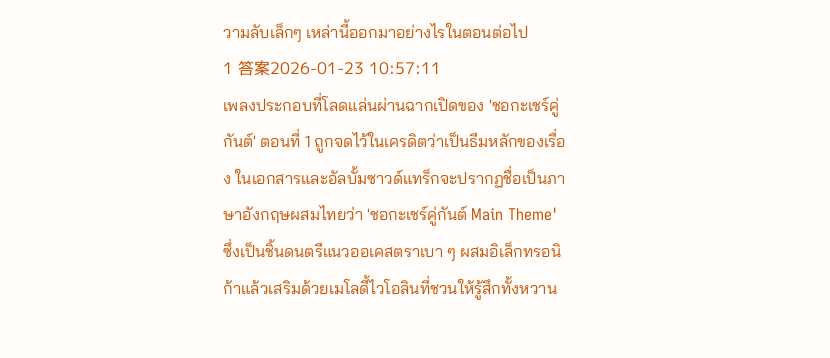วามลับเล็กๆ เหล่านี้ออกมาอย่างไรในตอนต่อไป
1 答案2026-01-23 10:57:11
เพลงประกอบที่โลดแล่นผ่านฉากเปิดของ 'ชอกะเชร์คู่กันต์' ตอนที่ 1 ถูกจดไว้ในเครดิตว่าเป็นธีมหลักของเรื่อง ในเอกสารและอัลบั้มซาวด์แทร็กจะปรากฏชื่อเป็นภาษาอังกฤษผสมไทยว่า 'ชอกะเชร์คู่กันต์ Main Theme' ซึ่งเป็นชิ้นดนตรีแนวออเคสตราเบา ๆ ผสมอิเล็กทรอนิก้าแล้วเสริมด้วยเมโลดี้ไวโอลินที่ชวนให้รู้สึกทั้งหวาน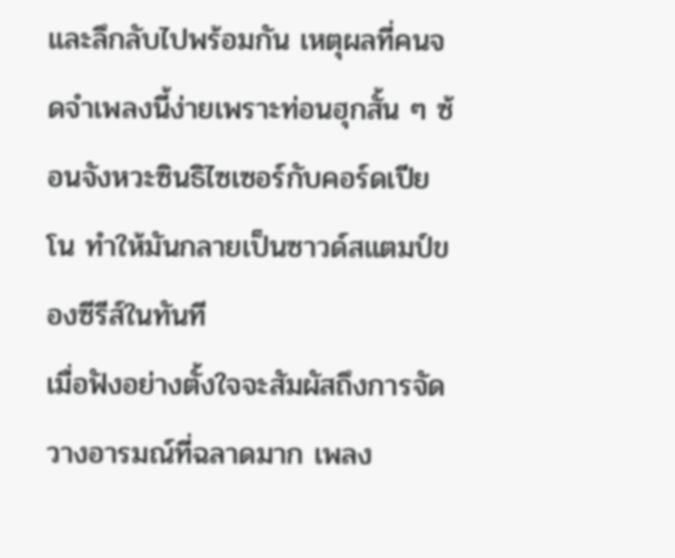และลึกลับไปพร้อมกัน เหตุผลที่คนจดจำเพลงนี้ง่ายเพราะท่อนฮุกสั้น ๆ ซ้อนจังหวะซินธิไซเซอร์กับคอร์ดเปียโน ทำให้มันกลายเป็นซาวด์สแตมป์ของซีรีส์ในทันที
เมื่อฟังอย่างตั้งใจจะสัมผัสถึงการจัดวางอารมณ์ที่ฉลาดมาก เพลง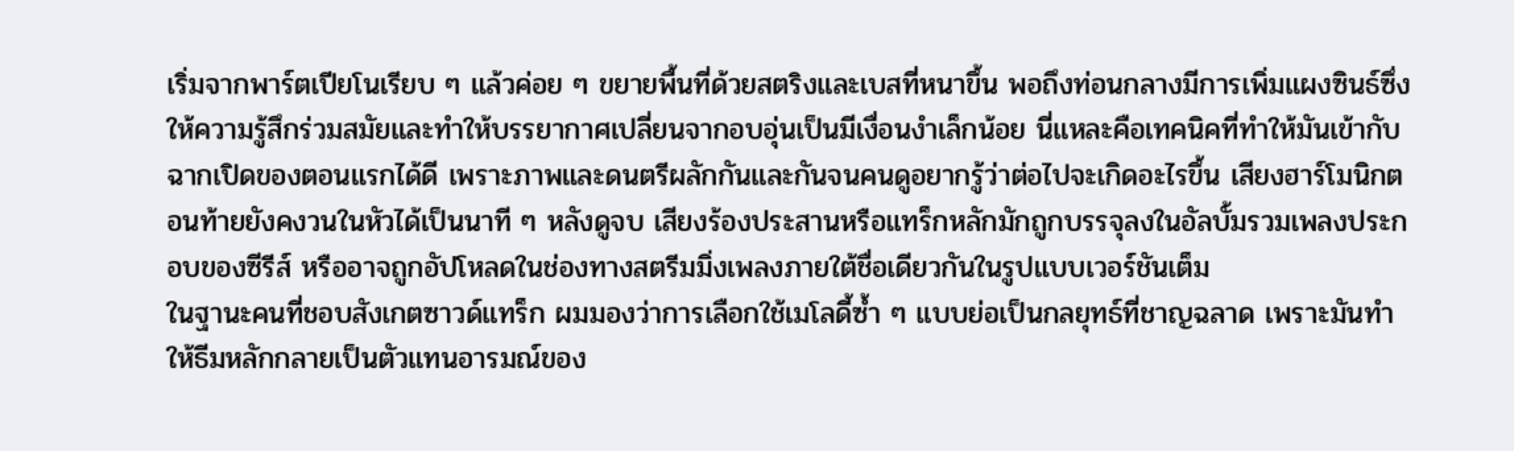เริ่มจากพาร์ตเปียโนเรียบ ๆ แล้วค่อย ๆ ขยายพื้นที่ด้วยสตริงและเบสที่หนาขึ้น พอถึงท่อนกลางมีการเพิ่มแผงซินธ์ซึ่งให้ความรู้สึกร่วมสมัยและทำให้บรรยากาศเปลี่ยนจากอบอุ่นเป็นมีเงื่อนงำเล็กน้อย นี่แหละคือเทคนิคที่ทำให้มันเข้ากับฉากเปิดของตอนแรกได้ดี เพราะภาพและดนตรีผลักกันและกันจนคนดูอยากรู้ว่าต่อไปจะเกิดอะไรขึ้น เสียงฮาร์โมนิกตอนท้ายยังคงวนในหัวได้เป็นนาที ๆ หลังดูจบ เสียงร้องประสานหรือแทร็กหลักมักถูกบรรจุลงในอัลบั้มรวมเพลงประกอบของซีรีส์ หรืออาจถูกอัปโหลดในช่องทางสตรีมมิ่งเพลงภายใต้ชื่อเดียวกันในรูปแบบเวอร์ชันเต็ม
ในฐานะคนที่ชอบสังเกตซาวด์แทร็ก ผมมองว่าการเลือกใช้เมโลดี้ซ้ำ ๆ แบบย่อเป็นกลยุทธ์ที่ชาญฉลาด เพราะมันทำให้ธีมหลักกลายเป็นตัวแทนอารมณ์ของ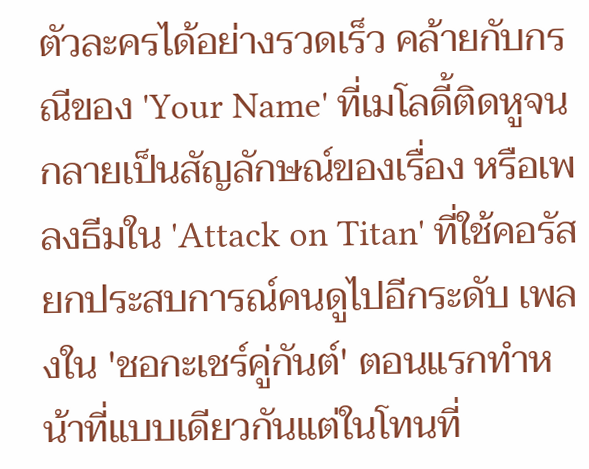ตัวละครได้อย่างรวดเร็ว คล้ายกับกรณีของ 'Your Name' ที่เมโลดี้ติดหูจนกลายเป็นสัญลักษณ์ของเรื่อง หรือเพลงธีมใน 'Attack on Titan' ที่ใช้คอรัสยกประสบการณ์คนดูไปอีกระดับ เพลงใน 'ชอกะเชร์คู่กันต์' ตอนแรกทำหน้าที่แบบเดียวกันแต่ในโทนที่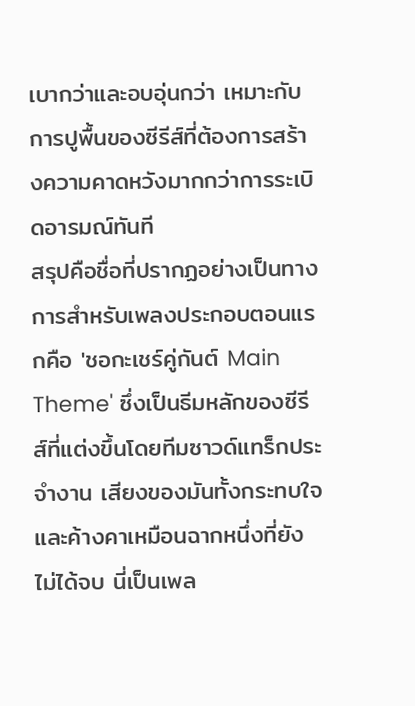เบากว่าและอบอุ่นกว่า เหมาะกับการปูพื้นของซีรีส์ที่ต้องการสร้างความคาดหวังมากกว่าการระเบิดอารมณ์ทันที
สรุปคือชื่อที่ปรากฏอย่างเป็นทางการสำหรับเพลงประกอบตอนแรกคือ 'ชอกะเชร์คู่กันต์ Main Theme' ซึ่งเป็นธีมหลักของซีรีส์ที่แต่งขึ้นโดยทีมซาวด์แทร็กประจำงาน เสียงของมันทั้งกระทบใจและค้างคาเหมือนฉากหนึ่งที่ยังไม่ได้จบ นี่เป็นเพล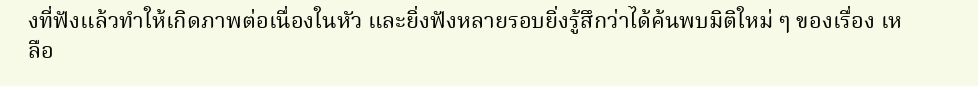งที่ฟังแล้วทำให้เกิดภาพต่อเนื่องในหัว และยิ่งฟังหลายรอบยิ่งรู้สึกว่าได้ค้นพบมิติใหม่ ๆ ของเรื่อง เหลือ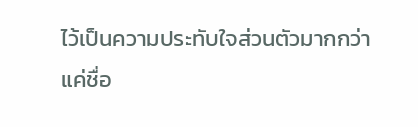ไว้เป็นความประทับใจส่วนตัวมากกว่าแค่ชื่อ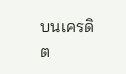บนเครดิต